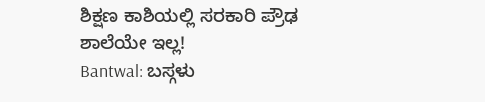ಶಿಕ್ಷಣ ಕಾಶಿಯಲ್ಲಿ ಸರಕಾರಿ ಪ್ರೌಢ ಶಾಲೆಯೇ ಇಲ್ಲ!
Bantwal: ಬಸ್ಗಳು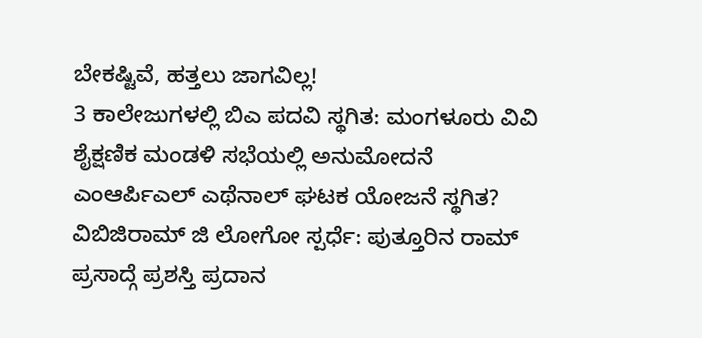ಬೇಕಷ್ಟಿವೆ, ಹತ್ತಲು ಜಾಗವಿಲ್ಲ!
3 ಕಾಲೇಜುಗಳಲ್ಲಿ ಬಿಎ ಪದವಿ ಸ್ಥಗಿತ: ಮಂಗಳೂರು ವಿವಿ ಶೈಕ್ಷಣಿಕ ಮಂಡಳಿ ಸಭೆಯಲ್ಲಿ ಅನುಮೋದನೆ
ಎಂಆರ್ಪಿಎಲ್ ಎಥೆನಾಲ್ ಘಟಕ ಯೋಜನೆ ಸ್ಥಗಿತ?
ವಿಬಿಜಿರಾಮ್ ಜಿ ಲೋಗೋ ಸ್ಪರ್ಧೆ: ಪುತ್ತೂರಿನ ರಾಮ್ ಪ್ರಸಾದ್ಗೆ ಪ್ರಶಸ್ತಿ ಪ್ರದಾನ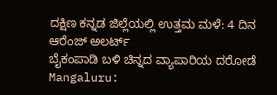ದಕ್ಷಿಣ ಕನ್ನಡ ಜಿಲ್ಲೆಯಲ್ಲಿ ಉತ್ತಮ ಮಳೆ: 4 ದಿನ ಆರೆಂಜ್ ಅಲರ್ಟ್
ಬೈಕಂಪಾಡಿ ಬಳಿ ಚಿನ್ನದ ವ್ಯಾಪಾರಿಯ ದರೋಡೆ
Mangaluru: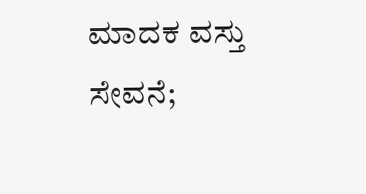ಮಾದಕ ವಸ್ತು ಸೇವನೆ;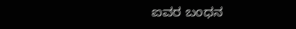ಐವರ ಬಂಧನ